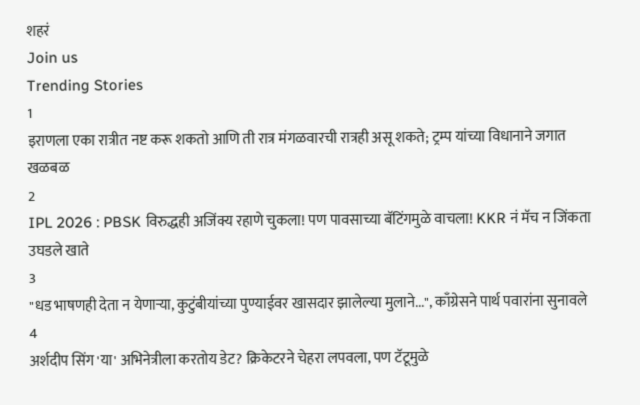शहरं
Join us
Trending Stories
1
इराणला एका रात्रीत नष्ट करू शकतो आणि ती रात्र मंगळवारची रात्रही असू शकते; ट्रम्प यांच्या विधानाने जगात खळबळ
2
IPL 2026 : PBSK विरुद्धही अजिंक्य रहाणे चुकला! पण पावसाच्या बॅटिंगमुळे वाचला! KKR नं मॅच न जिंकता उघडले खाते
3
"धड भाषणही देता न येणाऱ्या, कुटुंबीयांच्या पुण्याईवर खासदार झालेल्या मुलाने...", काँग्रेसने पार्थ पवारांना सुनावले
4
अर्शदीप सिंग 'या' अभिनेत्रीला करतोय डेट? क्रिकेटरने चेहरा लपवला, पण टॅटूमुळे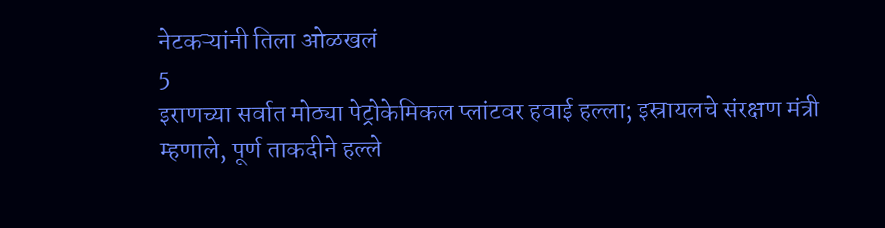नेटकऱ्यांनी तिला ओळखलं
5
इराणच्या सर्वात मोठ्या पेट्रोकेमिकल प्लांटवर हवाई हल्ला; इस्रायलचे संरक्षण मंत्री म्हणाले, पूर्ण ताकदीने हल्ले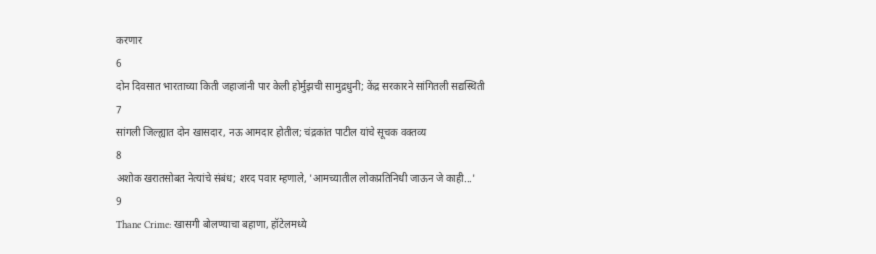करणार
6
दोन दिवसात भारताच्या किती जहाजांनी पार केली होर्मुझची सामुद्रधुनी; केंद्र सरकारने सांगितली सद्यस्थिती
7
सांगली जिल्ह्यात दोन खासदार, नऊ आमदार होतील; चंद्रकांत पाटील यांचे सूचक वक्तव्य
8
अशोक खरातसोबत नेत्यांचे संबंध; शरद पवार म्हणाले, 'आमच्यातील लोकप्रतिनिधी जाऊन जे काही...'
9
Thane Crime: खासगी बोलण्याचा बहाणा, हॉटेलमध्ये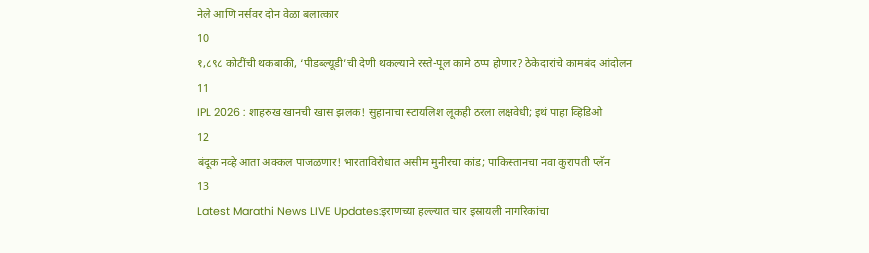नेले आणि नर्सवर दोन वेळा बलात्कार
10
१,८९८ कोटींची थकबाकी, ‘पीडब्ल्यूडी’ची देणी थकल्याने रस्ते-पूल कामे ठप्प होणार? ठेकेदारांचे कामबंद आंदोलन
11
IPL 2026 : शाहरुख खानची खास झलक! सुहानाचा स्टायलिश लूकही ठरला लक्षवेधी; इथं पाहा व्हिडिओ
12
बंदूक नव्हे आता अक्कल पाजळणार! भारताविरोधात असीम मुनीरचा कांड; पाकिस्तानचा नवा कुरापती प्लॅन
13
Latest Marathi News LIVE Updates:इराणच्या हल्ल्यात चार इस्रायली नागरिकांचा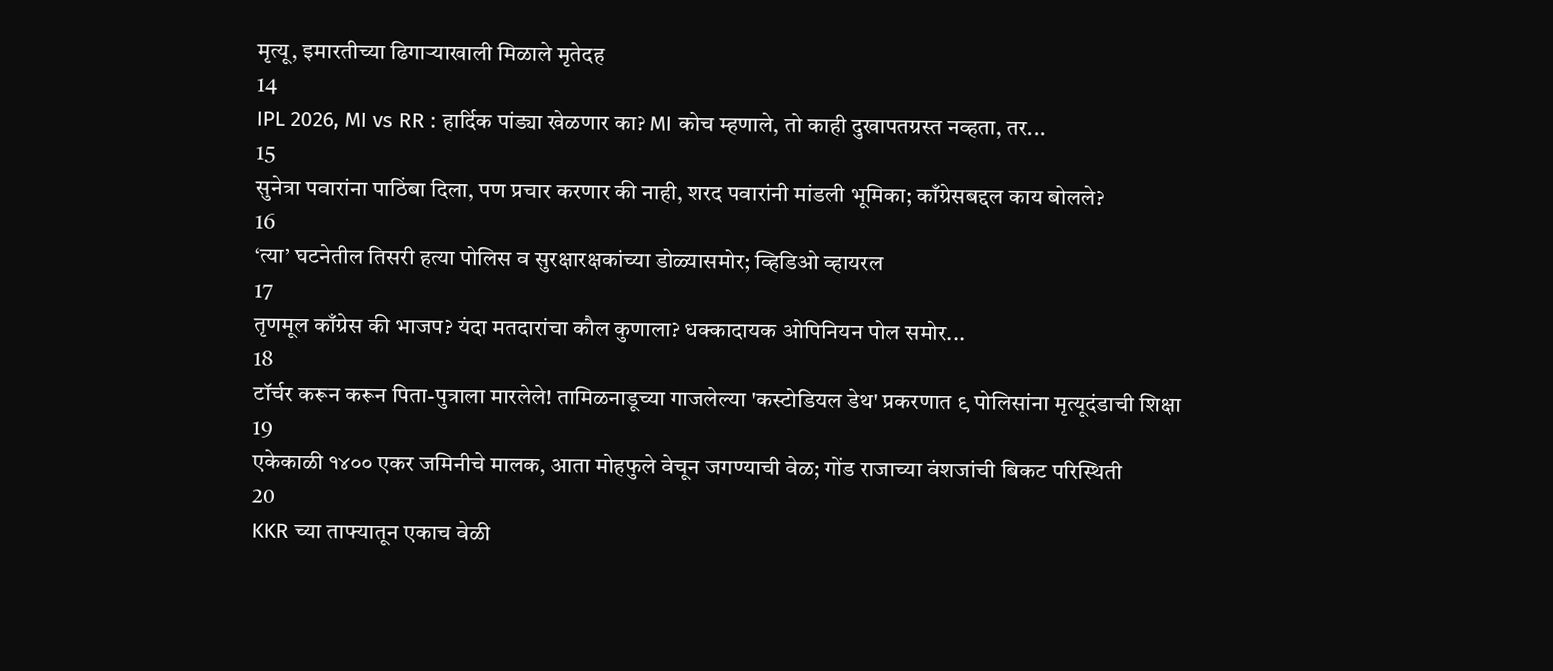मृत्यू, इमारतीच्या ढिगाऱ्याखाली मिळाले मृतेदह
14
IPL 2026, MI vs RR : हार्दिक पांड्या खेळणार का? MI कोच म्हणाले, तो काही दुखापतग्रस्त नव्हता, तर...
15
सुनेत्रा पवारांना पाठिंबा दिला, पण प्रचार करणार की नाही, शरद पवारांनी मांडली भूमिका; काँग्रेसबद्दल काय बोलले?
16
‘त्या’ घटनेतील तिसरी हत्या पोलिस व सुरक्षारक्षकांच्या डोळ्यासमोर; व्हिडिओ व्हायरल
17
तृणमूल काँग्रेस की भाजप? यंदा मतदारांचा कौल कुणाला? धक्कादायक ओपिनियन पोल समोर...
18
टॉर्चर करून करून पिता-पुत्राला मारलेले! तामिळनाडूच्या गाजलेल्या 'कस्टोडियल डेथ' प्रकरणात ९ पोलिसांना मृत्यूदंडाची शिक्षा
19
एकेकाळी १४०० एकर जमिनीचे मालक, आता मोहफुले वेचून जगण्याची वेळ; गोंड राजाच्या वंशजांची बिकट परिस्थिती
20
KKR च्या ताफ्यातून एकाच वेळी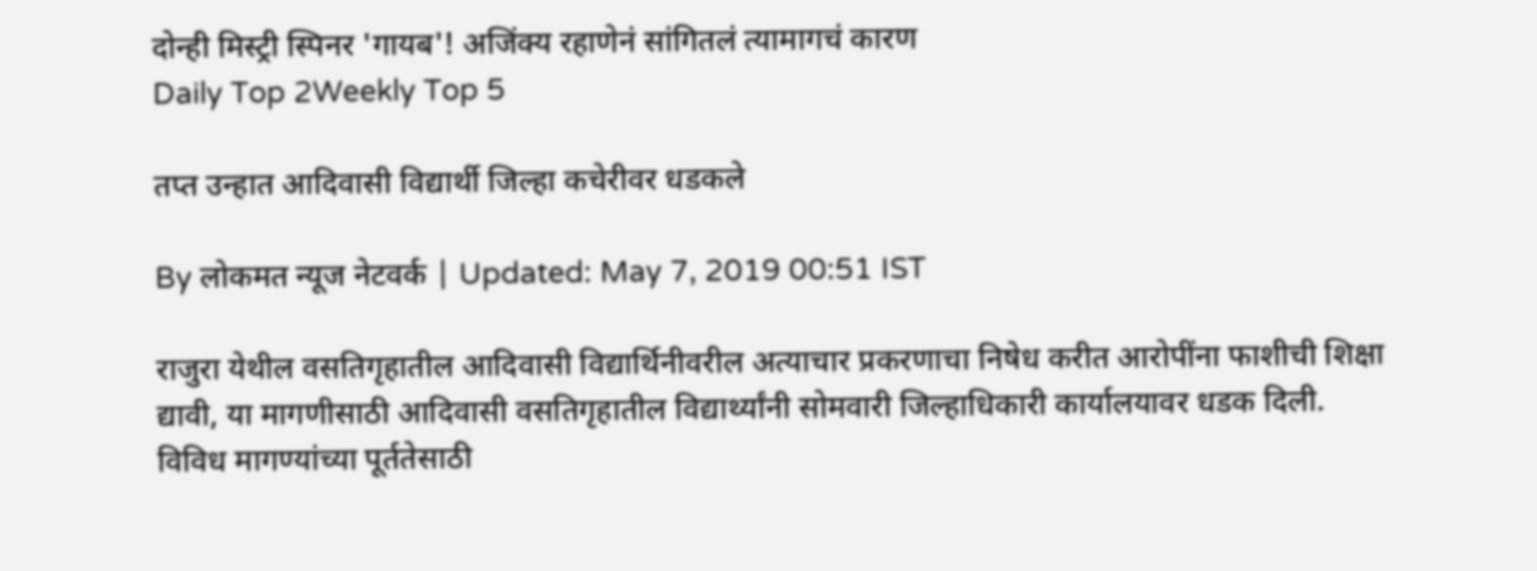दोन्ही मिस्ट्री स्पिनर 'गायब'! अजिंक्य रहाणेनं सांगितलं त्यामागचं कारण
Daily Top 2Weekly Top 5

तप्त उन्हात आदिवासी विद्यार्थी जिल्हा कचेरीवर धडकले

By लोकमत न्यूज नेटवर्क | Updated: May 7, 2019 00:51 IST

राजुरा येथील वसतिगृहातील आदिवासी विद्यार्थिनीवरील अत्याचार प्रकरणाचा निषेध करीत आरोपींना फाशीची शिक्षा द्यावी, या मागणीसाठी आदिवासी वसतिगृहातील विद्यार्थ्यांनी सोमवारी जिल्हाधिकारी कार्यालयावर धडक दिली. विविध मागण्यांच्या पूर्ततेसाठी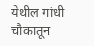येथील गांधी चौकातून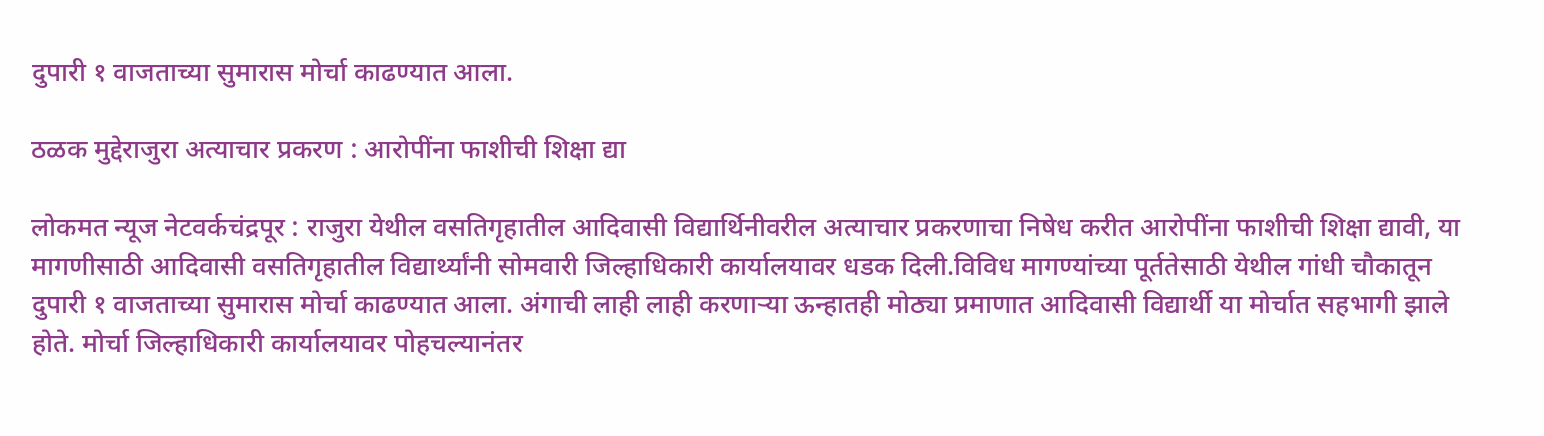दुपारी १ वाजताच्या सुमारास मोर्चा काढण्यात आला.

ठळक मुद्देराजुरा अत्याचार प्रकरण : आरोपींना फाशीची शिक्षा द्या

लोकमत न्यूज नेटवर्कचंद्रपूर : राजुरा येथील वसतिगृहातील आदिवासी विद्यार्थिनीवरील अत्याचार प्रकरणाचा निषेध करीत आरोपींना फाशीची शिक्षा द्यावी, या मागणीसाठी आदिवासी वसतिगृहातील विद्यार्थ्यांनी सोमवारी जिल्हाधिकारी कार्यालयावर धडक दिली.विविध मागण्यांच्या पूर्ततेसाठी येथील गांधी चौकातून दुपारी १ वाजताच्या सुमारास मोर्चा काढण्यात आला. अंगाची लाही लाही करणाऱ्या ऊन्हातही मोठ्या प्रमाणात आदिवासी विद्यार्थी या मोर्चात सहभागी झाले होते. मोर्चा जिल्हाधिकारी कार्यालयावर पोहचल्यानंतर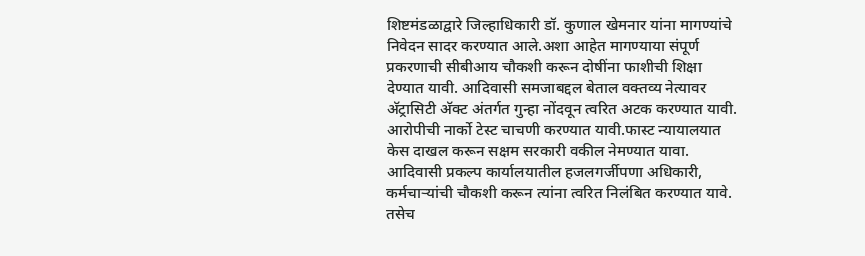शिष्टमंडळाद्वारे जिल्हाधिकारी डॉ. कुणाल खेमनार यांना मागण्यांचे निवेदन सादर करण्यात आले.अशा आहेत मागण्याया संपूर्ण प्रकरणाची सीबीआय चौकशी करून दोषींना फाशीची शिक्षा देण्यात यावी. आदिवासी समजाबद्दल बेताल वक्तव्य नेत्यावर अ‍ॅट्रासिटी अ‍ॅक्ट अंतर्गत गुन्हा नोंदवून त्वरित अटक करण्यात यावी. आरोपीची नार्को टेस्ट चाचणी करण्यात यावी.फास्ट न्यायालयात केस दाखल करून सक्षम सरकारी वकील नेमण्यात यावा. आदिवासी प्रकल्प कार्यालयातील हजलगर्जीपणा अधिकारी, कर्मचाऱ्यांची चौकशी करून त्यांना त्वरित निलंबित करण्यात यावे. तसेच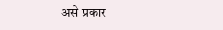असे प्रकार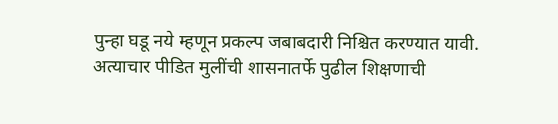पुन्हा घडू नये म्हणून प्रकल्प जबाबदारी निश्चित करण्यात यावी. अत्याचार पीडित मुलींची शासनातर्फे पुढील शिक्षणाची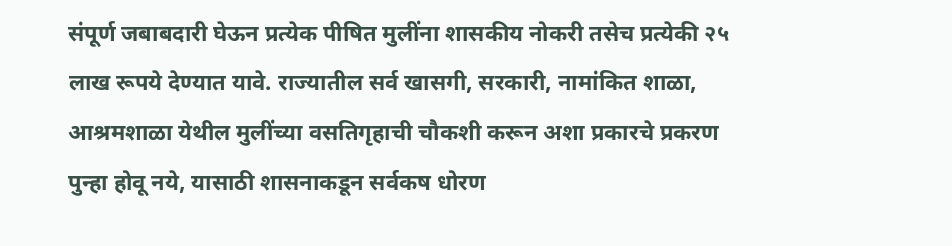संपूर्ण जबाबदारी घेऊन प्रत्येक पीषित मुलींना शासकीय नोकरी तसेच प्रत्येकी २५ लाख रूपये देण्यात यावे. राज्यातील सर्व खासगी, सरकारी, नामांकित शाळा, आश्रमशाळा येथील मुलींच्या वसतिगृहाची चौकशी करून अशा प्रकारचे प्रकरण पुन्हा होवू नये, यासाठी शासनाकडून सर्वकष धोरण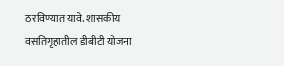ठरविण्यात यावे. शासकीय वसतिगृहातील डीबीटी योजना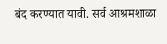बंद करण्यात यावी. सर्व आश्रमशाळा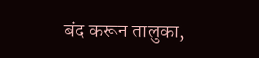बंद करून तालुका,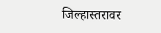जिल्हास्तरावर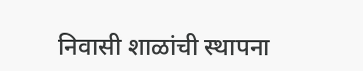निवासी शाळांची स्थापना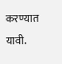करण्यात यावी.